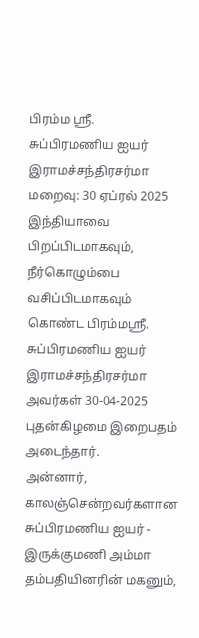பிரம்ம ஶ்ரீ. சுப்பிரமணிய ஐயர் இராமச்சந்திரசர்மா
மறைவு: 30 ஏப்ரல் 2025
இந்தியாவை பிறப்பிடமாகவும், நீர்கொழும்பை வசிப்பிடமாகவும் கொண்ட பிரம்மஸ்ரீ. சுப்பிரமணிய ஐயர் இராமச்சந்திரசர்மா அவர்கள் 30-04-2025 புதன்கிழமை இறைபதம் அடைந்தார்.
அன்னார், காலஞ்சென்றவர்களான சுப்பிரமணிய ஐயர் - இருக்குமணி அம்மா தம்பதியினரின் மகனும்,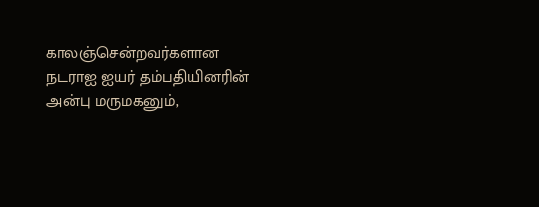காலஞ்சென்றவர்களான நடராஐ ஐயர் தம்பதியினரின் அன்பு மருமகனும்,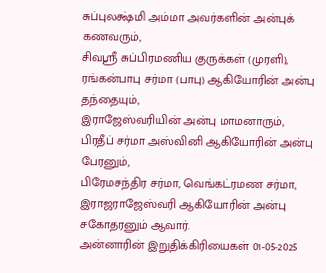சுப்புலக்ஷ்மி அம்மா அவர்களின் அன்புக் கணவரும்,
சிவஸ்ரீ சுப்பிரமணிய குருக்கள் (முரளி), ரங்கன்பாபு சர்மா (பாபு) ஆகியோரின் அன்பு தந்தையும்,
இராஜேஸ்வரியின் அன்பு மாமனாரும்,
பிரதீப் சர்மா அஸ்வினி ஆகியோரின் அன்பு பேரனும்,
பிரேமசந்திர சர்மா, வெங்கட்ரமண சர்மா, இராஜராஜேஸ்வரி ஆகியோரின் அன்பு சகோதரனும் ஆவார்.
அன்னாரின் இறுதிக்கிரியைகள் 01-05-2025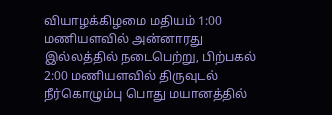வியாழக்கிழமை மதியம் 1:00 மணியளவில் அன்னாரது இல்லத்தில் நடைபெற்று, பிற்பகல் 2:00 மணியளவில் திருவுடல் நீர்கொழும்பு பொது மயானத்தில்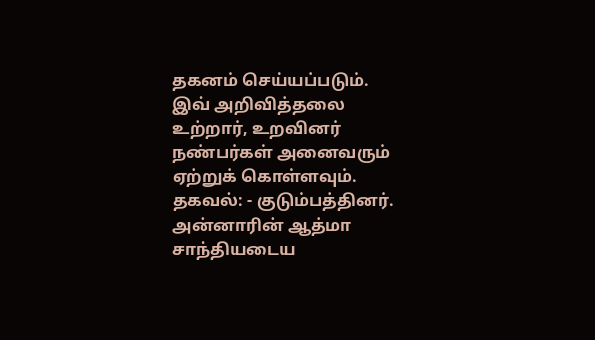தகனம் செய்யப்படும்.
இவ் அறிவித்தலை உற்றார், உறவினர் நண்பர்கள் அனைவரும் ஏற்றுக் கொள்ளவும்.
தகவல்: - குடும்பத்தினர்.
அன்னாரின் ஆத்மா சாந்தியடைய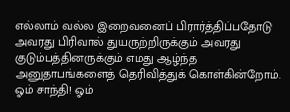எல்லாம் வல்ல இறைவனைப் பிரார்த்திப்பதோடு அவரது பிரிவால் துயருற்றிருக்கும் அவரது குடும்பத்தினருக்கும் எமது ஆழ்ந்த அனுதாபங்களைத் தெரிவித்துக் கொள்கின்றோம்.
ஓம் சாந்தி! ஓம்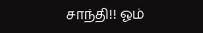சாந்தி!! ஓம்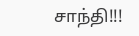சாந்தி!!!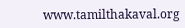www.tamilthakaval.org